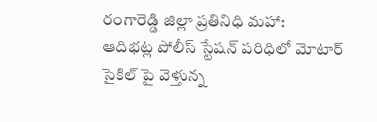రంగారెడ్డి జిల్లా ప్రతినిధి మహా:
ఆదిభట్ల పోలీస్ స్టేషన్ పరిధిలో మోటార్ సైకిల్ పై వెళ్తున్న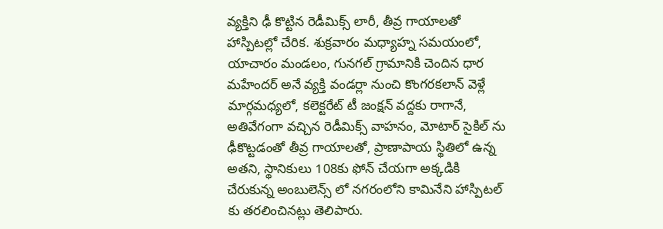వ్యక్తిని ఢీ కొట్టిన రెడీమిక్స్ లారీ, తీవ్ర గాయాలతో హాస్పిటల్లో చేరిక. శుక్రవారం మధ్యాహ్న సమయంలో, యాచారం మండలం, గునగల్ గ్రామానికి చెందిన ధార మహేందర్ అనే వ్యక్తి వండర్లా నుంచి కొంగరకలాన్ వెళ్లే మార్గమధ్యలో, కలెక్టరేట్ టీ జంక్షన్ వద్దకు రాగానే, అతివేగంగా వచ్చిన రెడీమిక్స్ వాహనం, మోటార్ సైకిల్ ను ఢీకొట్టడంతో తీవ్ర గాయాలతో, ప్రాణాపాయ స్థితిలో ఉన్న అతని, స్థానికులు 108కు ఫోన్ చేయగా అక్కడికి చేరుకున్న అంబులెన్స్ లో నగరంలోని కామినేని హాస్పిటల్ కు తరలించినట్లు తెలిపారు.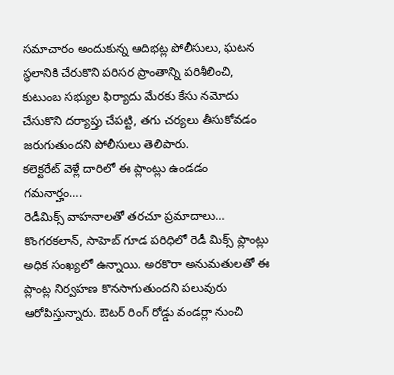సమాచారం అందుకున్న ఆదిభట్ల పోలీసులు, ఘటన స్థలానికి చేరుకొని పరిసర ప్రాంతాన్ని పరిశీలించి, కుటుంబ సభ్యుల ఫిర్యాదు మేరకు కేసు నమోదు చేసుకొని దర్యాప్తు చేపట్టి, తగు చర్యలు తీసుకోవడం జరుగుతుందని పోలీసులు తెలిపారు.
కలెక్టరేట్ వెళ్లే దారిలో ఈ ప్లాంట్లు ఉండడం గమనార్హం….
రెడీమిక్స్ వాహనాలతో తరచూ ప్రమాదాలు…
కొంగరకలాన్, సాహెబ్ గూడ పరిధిలో రెడీ మిక్స్ ప్లాంట్లు అధిక సంఖ్యలో ఉన్నాయి. అరకొరా అనుమతులతో ఈ ప్లాంట్ల నిర్వహణ కొనసాగుతుందని పలువురు ఆరోపిస్తున్నారు. ఔటర్ రింగ్ రోడ్డు వండర్లా నుంచి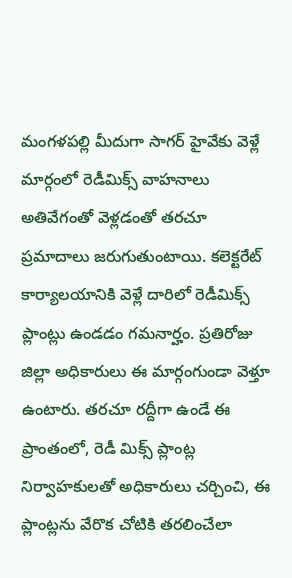మంగళపల్లి మీదుగా సాగర్ హైవేకు వెళ్లే మార్గంలో రెడీమిక్స్ వాహనాలు అతివేగంతో వెళ్లడంతో తరచూ ప్రమాదాలు జరుగుతుంటాయి. కలెక్టరేట్ కార్యాలయానికి వెళ్లే దారిలో రెడీమిక్స్ ప్లాంట్లు ఉండడం గమనార్హం. ప్రతిరోజు జిల్లా అధికారులు ఈ మార్గంగుండా వెళ్తూ ఉంటారు. తరచూ రద్దీగా ఉండే ఈ ప్రాంతంలో, రెడీ మిక్స్ ప్లాంట్ల నిర్వాహకులతో అధికారులు చర్చించి, ఈ ప్లాంట్లను వేరొక చోటికి తరలించేలా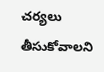చర్యలు తీసుకోవాలని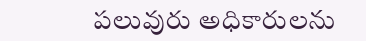పలువురు అధికారులను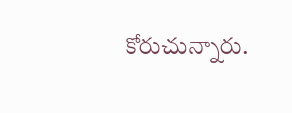కోరుచున్నారు.